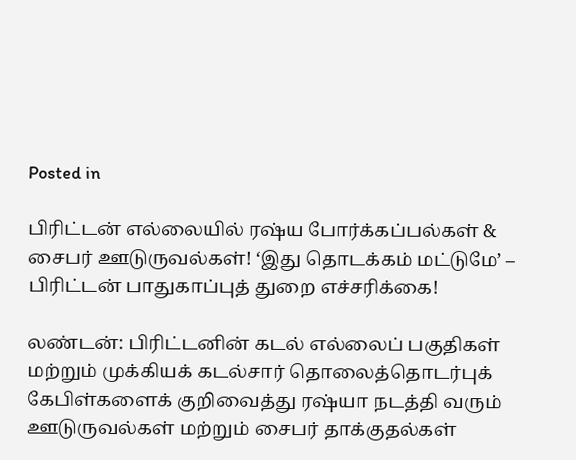Posted in

பிரிட்டன் எல்லையில் ரஷ்ய போர்க்கப்பல்கள் & சைபர் ஊடுருவல்கள்! ‘இது தொடக்கம் மட்டுமே’ – பிரிட்டன் பாதுகாப்புத் துறை எச்சரிக்கை!

லண்டன்: பிரிட்டனின் கடல் எல்லைப் பகுதிகள் மற்றும் முக்கியக் கடல்சார் தொலைத்தொடர்புக் கேபிள்களைக் குறிவைத்து ரஷ்யா நடத்தி வரும் ஊடுருவல்கள் மற்றும் சைபர் தாக்குதல்கள்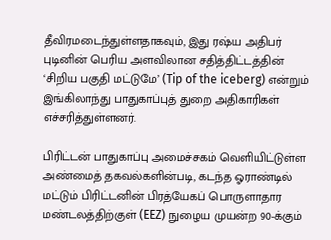தீவிரமடைந்துள்ளதாகவும், இது ரஷ்ய அதிபர் புடினின் பெரிய அளவிலான சதித்திட்டத்தின் ‘சிறிய பகுதி மட்டுமே’ (Tip of the iceberg) என்றும் இங்கிலாந்து பாதுகாப்புத் துறை அதிகாரிகள் எச்சரித்துள்ளனர்.

பிரிட்டன் பாதுகாப்பு அமைச்சகம் வெளியிட்டுள்ள அண்மைத் தகவல்களின்படி, கடந்த ஓராண்டில் மட்டும் பிரிட்டனின் பிரத்யேகப் பொருளாதார மண்டலத்திற்குள் (EEZ) நுழைய முயன்ற 90-க்கும்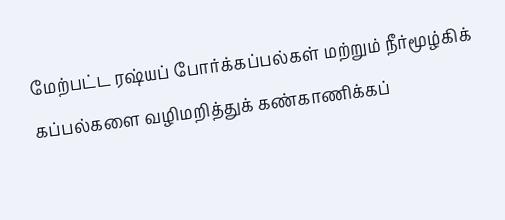மேற்பட்ட ரஷ்யப் போர்க்கப்பல்கள் மற்றும் நீர்மூழ்கிக் கப்பல்களை வழிமறித்துக் கண்காணிக்கப்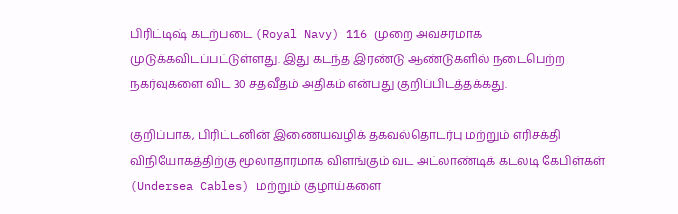பிரிட்டிஷ் கடற்படை (Royal Navy) 116 முறை அவசரமாக முடுக்கவிடப்பட்டுள்ளது. இது கடந்த இரண்டு ஆண்டுகளில் நடைபெற்ற நகர்வுகளை விட 30 சதவீதம் அதிகம் என்பது குறிப்பிடத்தக்கது.

குறிப்பாக, பிரிட்டனின் இணையவழிக் தகவல்தொடர்பு மற்றும் எரிசக்தி விநியோகத்திற்கு மூலாதாரமாக விளங்கும் வட அட்லாண்டிக் கடலடி கேபிள்கள் (Undersea Cables) மற்றும் குழாய்களை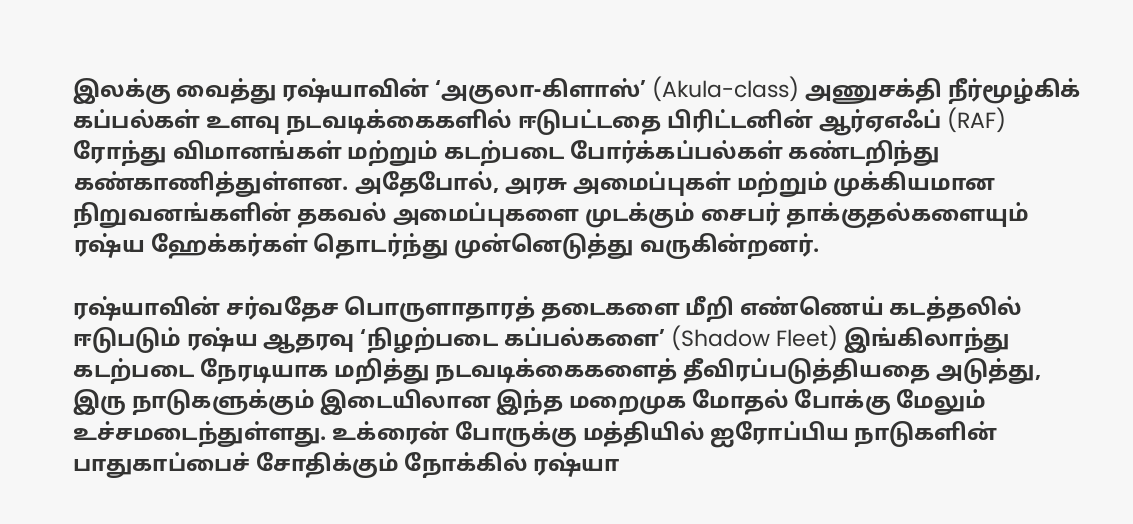இலக்கு வைத்து ரஷ்யாவின் ‘அகுலா-கிளாஸ்’ (Akula-class) அணுசக்தி நீர்மூழ்கிக் கப்பல்கள் உளவு நடவடிக்கைகளில் ஈடுபட்டதை பிரிட்டனின் ஆர்ஏஎஃப் (RAF) ரோந்து விமானங்கள் மற்றும் கடற்படை போர்க்கப்பல்கள் கண்டறிந்து கண்காணித்துள்ளன. அதேபோல், அரசு அமைப்புகள் மற்றும் முக்கியமான நிறுவனங்களின் தகவல் அமைப்புகளை முடக்கும் சைபர் தாக்குதல்களையும் ரஷ்ய ஹேக்கர்கள் தொடர்ந்து முன்னெடுத்து வருகின்றனர்.

ரஷ்யாவின் சர்வதேச பொருளாதாரத் தடைகளை மீறி எண்ணெய் கடத்தலில் ஈடுபடும் ரஷ்ய ஆதரவு ‘நிழற்படை கப்பல்களை’ (Shadow Fleet) இங்கிலாந்து கடற்படை நேரடியாக மறித்து நடவடிக்கைகளைத் தீவிரப்படுத்தியதை அடுத்து, இரு நாடுகளுக்கும் இடையிலான இந்த மறைமுக மோதல் போக்கு மேலும் உச்சமடைந்துள்ளது. உக்ரைன் போருக்கு மத்தியில் ஐரோப்பிய நாடுகளின் பாதுகாப்பைச் சோதிக்கும் நோக்கில் ரஷ்யா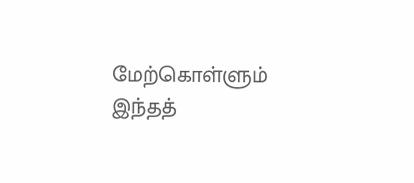மேற்கொள்ளும் இந்தத்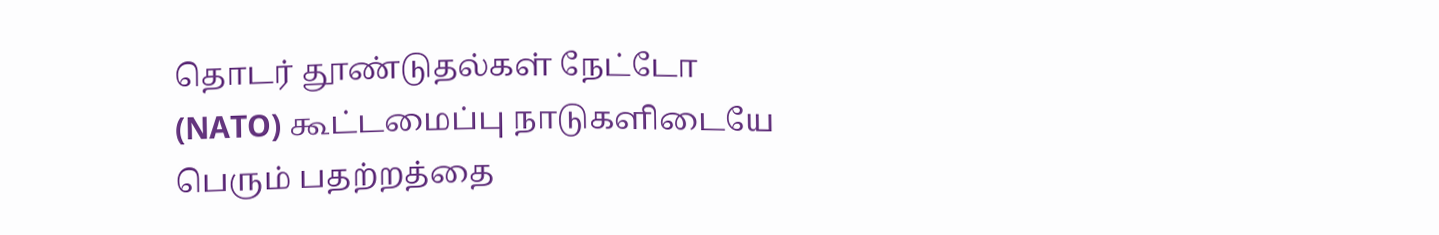தொடர் தூண்டுதல்கள் நேட்டோ (NATO) கூட்டமைப்பு நாடுகளிடையே பெரும் பதற்றத்தை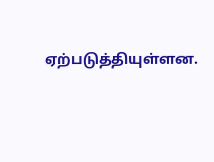ஏற்படுத்தியுள்ளன.